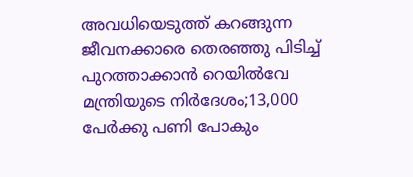അവധിയെടുത്ത് കറങ്ങുന്ന ജീവനക്കാരെ തെരഞ്ഞു പിടിച്ച് പുറത്താക്കാന്‍ റെയില്‍വേ മന്ത്രിയുടെ നിര്‍ദേശം;13,000 പേർക്കു പണി പോകും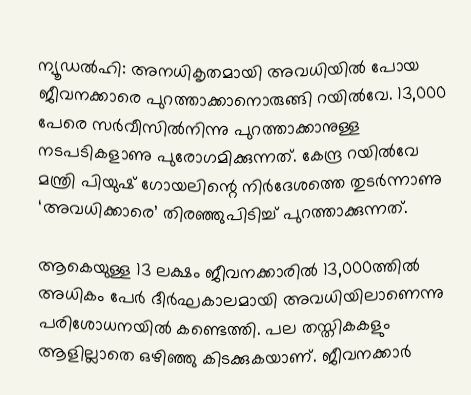ന്യൂഡല്‍ഹി: അനധികൃതമായി അവധിയില്‍ പോയ ജീവനക്കാരെ പുറത്താക്കാനൊരുങ്ങി റയില്‍വേ. 13,000 പേരെ സർവീസിൽനിന്നു പുറത്താക്കാനുള്ള നടപടികളാണു പുരോഗമിക്കുന്നത്. കേന്ദ്ര റയിൽവേ മന്ത്രി പിയുഷ് ഗോയലിന്റെ നിർദേശത്തെ തുടർന്നാണു ‘അവധിക്കാരെ’ തിരഞ്ഞുപിടിച്ച് പുറത്താക്കുന്നത്.

ആകെയുള്ള 13 ലക്ഷം ജീവനക്കാരിൽ 13,000ത്തിൽ അധികം പേർ ദീർഘകാലമായി അവധിയിലാണെന്നു പരിശോധനയിൽ കണ്ടെത്തി. പല തസ്തികകളും ആളില്ലാതെ ഒഴിഞ്ഞു കിടക്കുകയാണ്. ജീവനക്കാർ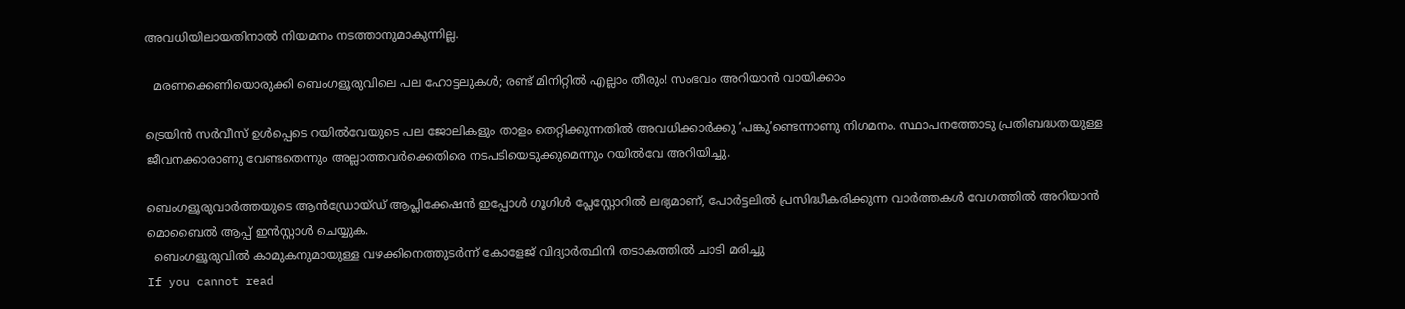അവധിയിലായതിനാൽ നിയമനം നടത്താനുമാകുന്നില്ല.

  മരണക്കെണിയൊരുക്കി ബെംഗളൂരുവിലെ പല ഹോട്ടലുകൾ; രണ്ട് മിനിറ്റിൽ എല്ലാം തീരും! സംഭവം അറിയാൻ വായിക്കാം

ട്രെയിൻ സർവീസ് ഉൾപ്പെടെ റയിൽവേയുടെ പല ജോലികളും താളം തെറ്റിക്കുന്നതിൽ അവധിക്കാർക്കു ‘പങ്കു’ണ്ടെന്നാണു നിഗമനം. സ്ഥാപനത്തോടു പ്രതിബദ്ധതയുള്ള ജീവനക്കാരാണു വേണ്ടതെന്നും അല്ലാത്തവർക്കെതിരെ നടപടിയെടുക്കുമെന്നും റയിൽവേ അറിയിച്ചു.

ബെംഗളൂരുവാർത്തയുടെ ആൻഡ്രോയ്ഡ് ആപ്ലിക്കേഷൻ ഇപ്പോൾ ഗൂഗിൾ പ്ലേസ്റ്റോറിൽ ലഭ്യമാണ്, പോർട്ടലിൽ പ്രസിദ്ധീകരിക്കുന്ന വാർത്തകൾ വേഗത്തിൽ അറിയാൻ മൊബൈൽ ആപ്പ് ഇൻസ്റ്റാൾ ചെയ്യുക.
  ബെംഗളൂരുവിൽ കാമുകനുമായുള്ള വഴക്കിനെത്തുടർന്ന് കോളേജ് വിദ്യാർത്ഥിനി തടാകത്തിൽ ചാടി മരിച്ചു
If you cannot read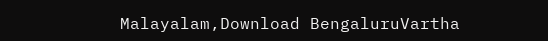Malayalam,Download BengaluruVartha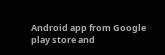Android app from Google play store and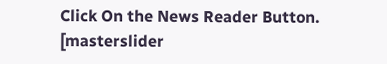Click On the News Reader Button. [masterslider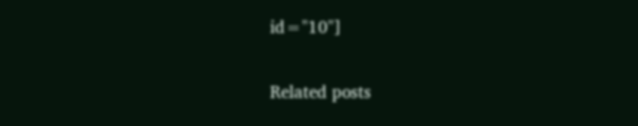id="10"]

Related posts